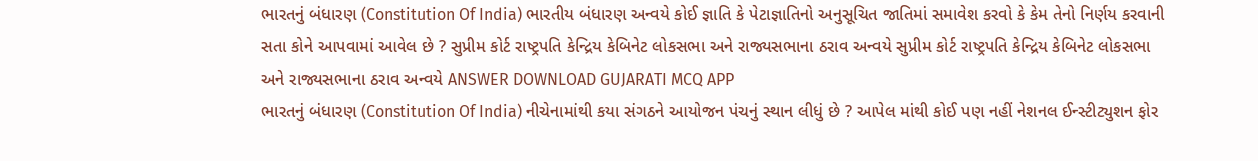ભારતનું બંધારણ (Constitution Of India) ભારતીય બંધારણ અન્વયે કોઈ જ્ઞાતિ કે પેટાજ્ઞાતિનો અનુસૂચિત જાતિમાં સમાવેશ કરવો કે કેમ તેનો નિર્ણય કરવાની સતા કોને આપવામાં આવેલ છે ? સુપ્રીમ કોર્ટ રાષ્ટ્રપતિ કેન્દ્રિય કેબિનેટ લોકસભા અને રાજ્યસભાના ઠરાવ અન્વયે સુપ્રીમ કોર્ટ રાષ્ટ્રપતિ કેન્દ્રિય કેબિનેટ લોકસભા અને રાજ્યસભાના ઠરાવ અન્વયે ANSWER DOWNLOAD GUJARATI MCQ APP
ભારતનું બંધારણ (Constitution Of India) નીચેનામાંથી કયા સંગઠને આયોજન પંચનું સ્થાન લીધું છે ? આપેલ માંથી કોઈ પણ નહીં નેશનલ ઈન્સ્ટીટ્યુશન ફોર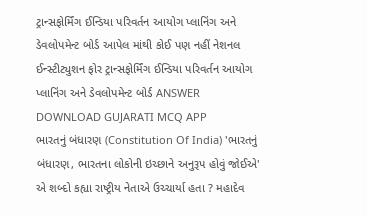ટ્રાન્સફોર્મિંગ ઈન્ડિયા પરિવર્તન આયોગ પ્લાનિંગ અને ડેવલોપમેન્ટ બોર્ડ આપેલ માંથી કોઈ પણ નહીં નેશનલ ઈન્સ્ટીટ્યુશન ફોર ટ્રાન્સફોર્મિંગ ઈન્ડિયા પરિવર્તન આયોગ પ્લાનિંગ અને ડેવલોપમેન્ટ બોર્ડ ANSWER DOWNLOAD GUJARATI MCQ APP
ભારતનું બંધારણ (Constitution Of India) 'ભારતનું બંધારણ, ભારતના લોકોની ઇચ્છાને અનુરૂપ હોવું જોઈએ' એ શબ્દો કહ્યા રાષ્ટ્રીય નેતાએ ઉચ્ચાર્યા હતા ? મહાદેવ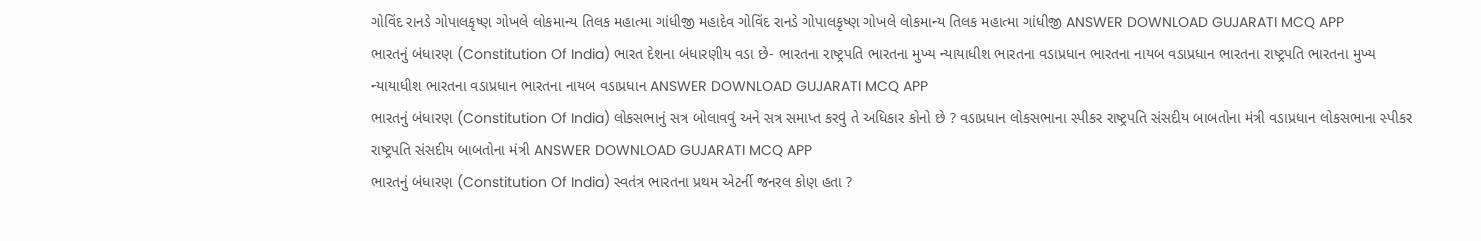ગોવિંદ રાનડે ગોપાલકૃષ્ણ ગોખલે લોકમાન્ય તિલક મહાત્મા ગાંધીજી મહાદેવ ગોવિંદ રાનડે ગોપાલકૃષ્ણ ગોખલે લોકમાન્ય તિલક મહાત્મા ગાંધીજી ANSWER DOWNLOAD GUJARATI MCQ APP
ભારતનું બંધારણ (Constitution Of India) ભારત દેશના બંધારણીય વડા છે- ભારતના રાષ્ટ્રપતિ ભારતના મુખ્ય ન્યાયાધીશ ભારતના વડાપ્રધાન ભારતના નાયબ વડાપ્રધાન ભારતના રાષ્ટ્રપતિ ભારતના મુખ્ય ન્યાયાધીશ ભારતના વડાપ્રધાન ભારતના નાયબ વડાપ્રધાન ANSWER DOWNLOAD GUJARATI MCQ APP
ભારતનું બંધારણ (Constitution Of India) લોકસભાનું સત્ર બોલાવવું અને સત્ર સમાપ્ત કરવું તે અધિકાર કોનો છે ? વડાપ્રધાન લોકસભાના સ્પીકર રાષ્ટ્રપતિ સંસદીય બાબતોના મંત્રી વડાપ્રધાન લોકસભાના સ્પીકર રાષ્ટ્રપતિ સંસદીય બાબતોના મંત્રી ANSWER DOWNLOAD GUJARATI MCQ APP
ભારતનું બંધારણ (Constitution Of India) સ્વતંત્ર ભારતના પ્રથમ એટર્ની જનરલ કોણ હતા ?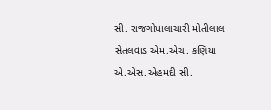સી. રાજગોપાલાચારી મોતીલાલ સેતલવાડ એમ.એચ. કણિયા એ.એસ.એહમદી સી.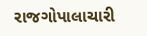રાજગોપાલાચારી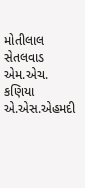મોતીલાલ સેતલવાડ એમ.એચ. કણિયા એ.એસ.એહમદી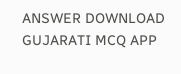ANSWER DOWNLOAD GUJARATI MCQ APP